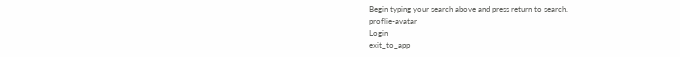Begin typing your search above and press return to search.
proflie-avatar
Login
exit_to_app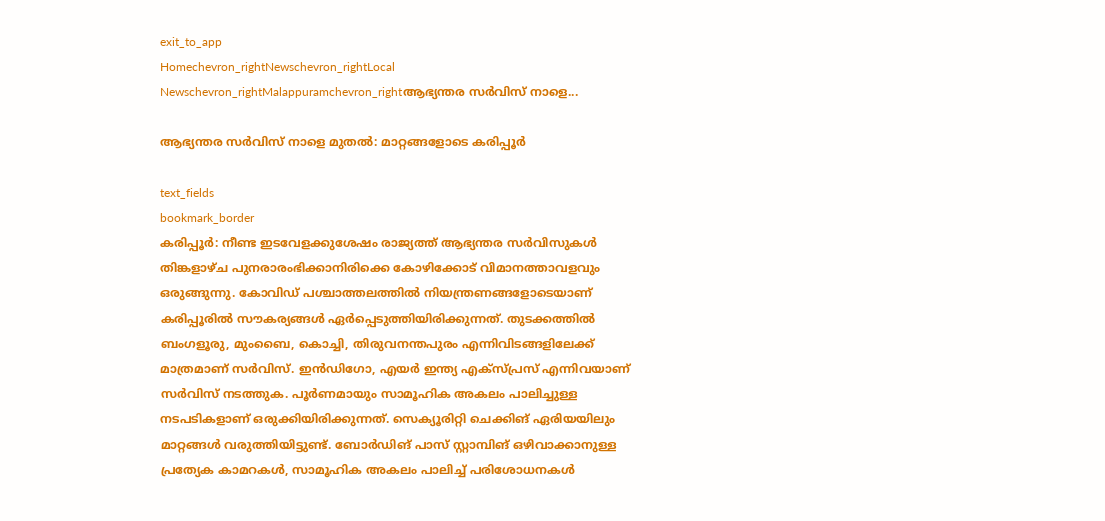exit_to_app
Homechevron_rightNewschevron_rightLocal Newschevron_rightMalappuramchevron_rightആഭ്യന്തര സർവിസ് നാളെ...

ആഭ്യന്തര സർവിസ് നാളെ മുതൽ: മാറ്റങ്ങളോടെ കരിപ്പൂർ

text_fields
bookmark_border
കരിപ്പൂർ: നീണ്ട ഇടവേളക്കുശേഷം രാജ്യത്ത് ആഭ്യന്തര സർവിസുകൾ തിങ്കളാഴ്ച പുനരാരംഭിക്കാനിരിക്കെ കോഴിക്കോട് വിമാനത്താവളവും ഒരുങ്ങുന്നു. കോവിഡ് പശ്ചാത്തലത്തിൽ നിയന്ത്രണങ്ങളോടെയാണ് കരിപ്പൂരിൽ സൗകര്യങ്ങൾ ഏർപ്പെടുത്തിയിരിക്കുന്നത്. തുടക്കത്തിൽ ബംഗളൂരു, മുംബൈ, കൊച്ചി, തിരുവനന്തപുരം എന്നിവിടങ്ങളിലേക്ക് മാത്രമാണ് സർവിസ്. ഇൻഡിഗോ, എയർ ഇന്ത്യ എക്സ്പ്രസ് എന്നിവയാണ് സർവിസ് നടത്തുക. പൂർണമായും സാമൂഹിക അകലം പാലിച്ചുള്ള നടപടികളാണ് ഒരുക്കിയിരിക്കുന്നത്. സെക്യൂരിറ്റി ചെക്കിങ് ഏരിയയിലും മാറ്റങ്ങൾ വരുത്തിയിട്ടുണ്ട്. ബോർഡിങ് പാസ് സ്റ്റാമ്പിങ് ഒഴിവാക്കാനുള്ള പ്രത്യേക കാമറകൾ, സാമൂഹിക അകലം പാലിച്ച് പരിശോധനകൾ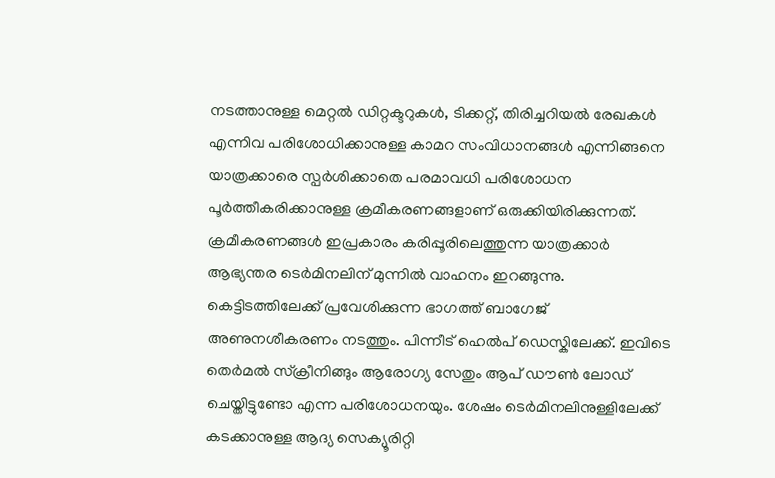നടത്താനുള്ള മെറ്റൽ ഡിറ്റക്ടറുകൾ, ടിക്കറ്റ്, തിരിച്ചറിയൽ രേഖകൾ എന്നിവ പരിശോധിക്കാനുള്ള കാമറ സംവിധാനങ്ങൾ എന്നിങ്ങനെ യാത്രക്കാരെ സ്പർശിക്കാതെ പരമാവധി പരിശോധന പൂർത്തീകരിക്കാനുള്ള ക്രമീകരണങ്ങളാണ് ഒരുക്കിയിരിക്കുന്നത്. ക്രമീകരണങ്ങൾ ഇപ്രകാരം കരിപ്പൂരിലെത്തുന്ന യാത്രക്കാർ ആഭ്യന്തര ടെർമിനലിന് മുന്നിൽ വാഹനം ഇറങ്ങുന്നു. കെട്ടിടത്തിലേക്ക് പ്രവേശിക്കുന്ന ഭാഗത്ത് ബാഗേജ് അണുനശീകരണം നടത്തും. പിന്നീട് ഹെൽപ് ഡെസ്കിലേക്ക്. ഇവിടെ തെർമൽ സ്ക്രീനിങ്ങും ആരോഗ്യ സേതും ആപ് ഡൗൺ ലോഡ് ചെയ്തിട്ടുണ്ടോ എന്ന പരിശോധനയും. ശേഷം ടെർമിനലിനുള്ളിലേക്ക് കടക്കാനുള്ള ആദ്യ സെക്യൂരിറ്റി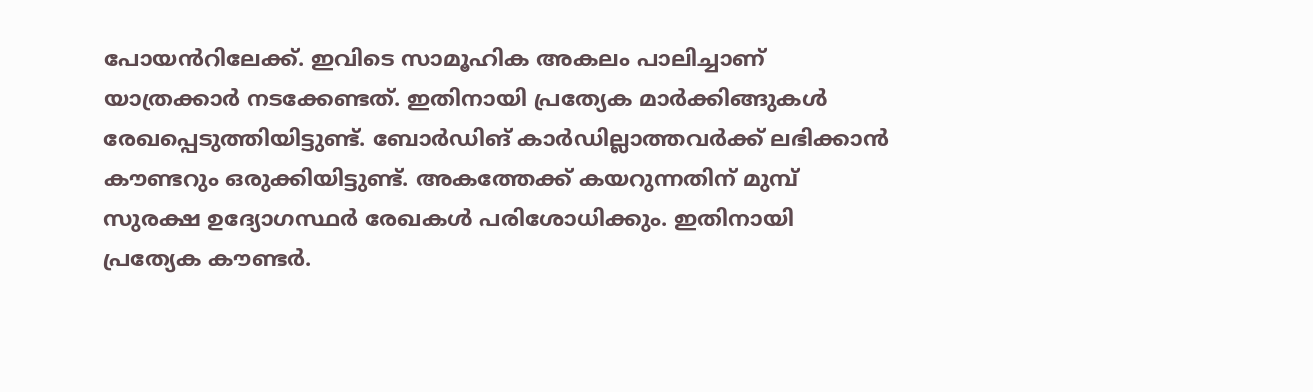പോയൻറിലേക്ക്. ഇവിടെ സാമൂഹിക അകലം പാലിച്ചാണ് യാത്രക്കാർ നടക്കേണ്ടത്. ഇതിനായി പ്രത്യേക മാർക്കിങ്ങുകൾ രേഖപ്പെടുത്തിയിട്ടുണ്ട്. ബോർഡിങ് കാർഡില്ലാത്തവർക്ക് ലഭിക്കാൻ കൗണ്ടറും ഒരുക്കിയിട്ടുണ്ട്. അകത്തേക്ക് കയറുന്നതിന് മുമ്പ് സുരക്ഷ ഉദ്യോഗസ്ഥർ രേഖകൾ പരിശോധിക്കും. ഇതിനായി പ്രത്യേക കൗണ്ടർ.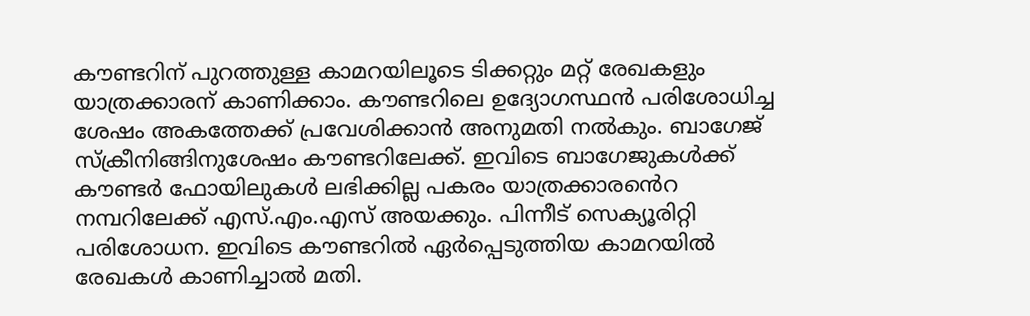കൗണ്ടറിന് പുറത്തുള്ള കാമറയിലൂടെ ടിക്കറ്റും മറ്റ് രേഖകളും യാത്രക്കാരന് കാണിക്കാം. കൗണ്ടറിലെ ഉദ്യോഗസ്ഥൻ പരിശോധിച്ച ശേഷം അകത്തേക്ക് പ്രവേശിക്കാൻ അനുമതി നൽകും. ബാഗേജ് സ്ക്രീനിങ്ങിനുശേഷം കൗണ്ടറിലേക്ക്. ഇവിടെ ബാഗേജുകൾക്ക് കൗണ്ടർ ഫോയിലുകൾ ലഭിക്കില്ല പകരം യാത്രക്കാരൻെറ നമ്പറിലേക്ക് എസ്.എം.എസ് അയക്കും. പിന്നീട് സെക്യൂരിറ്റി പരിശോധന. ഇവിടെ കൗണ്ടറിൽ ഏർപ്പെടുത്തിയ കാമറയിൽ രേഖകൾ കാണിച്ചാൽ മതി.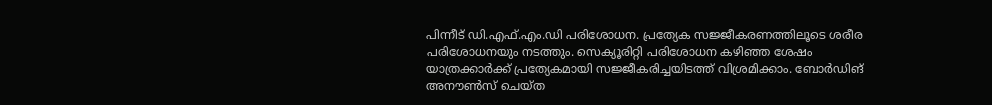പിന്നീട് ഡി.എഫ്.എം.ഡി പരിശോധന. പ്രത്യേക സജ്ജീകരണത്തിലൂടെ ശരീര പരിശോധനയും നടത്തും. സെക്യൂരിറ്റി പരിശോധന കഴിഞ്ഞ ശേഷം യാത്രക്കാർക്ക് പ്രത്യേകമായി സജ്ജീകരിച്ചയിടത്ത് വിശ്രമിക്കാം. ബോർഡിങ് അനൗൺസ് ചെയ്ത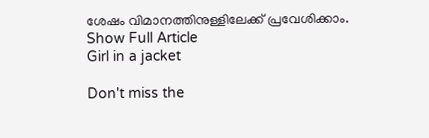ശേഷം വിമാനത്തിനുള്ളിലേക്ക് പ്രവേശിക്കാം.
Show Full Article
Girl in a jacket

Don't miss the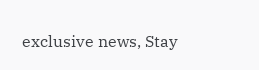exclusive news, Stay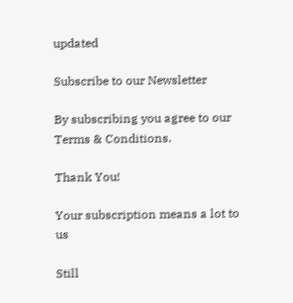updated

Subscribe to our Newsletter

By subscribing you agree to our Terms & Conditions.

Thank You!

Your subscription means a lot to us

Still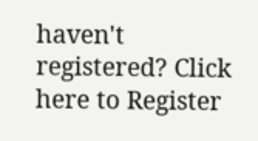haven't registered? Click here to Register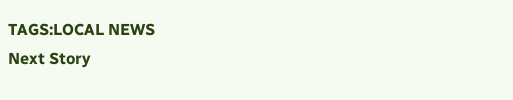TAGS:LOCAL NEWS
Next Story